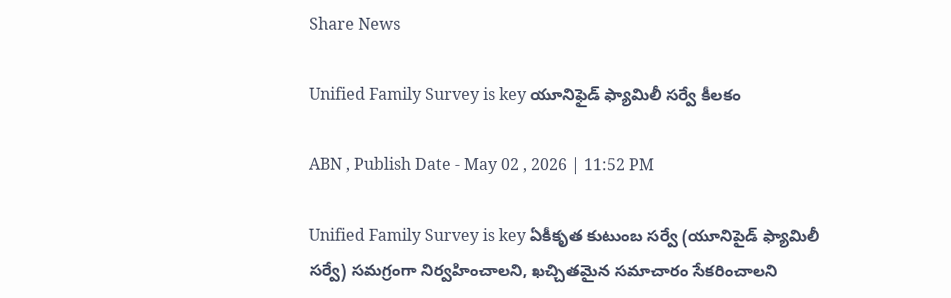Share News

Unified Family Survey is key యూనిఫైడ్‌ ఫ్యామిలీ సర్వే కీలకం

ABN , Publish Date - May 02 , 2026 | 11:52 PM

Unified Family Survey is key ఏకీకృత కుటుంబ సర్వే (యూనిపైడ్‌ ఫ్యామిలీ సర్వే) సమగ్రంగా నిర్వహించాలని, ఖచ్చితమైన సమాచారం సేకరించాలని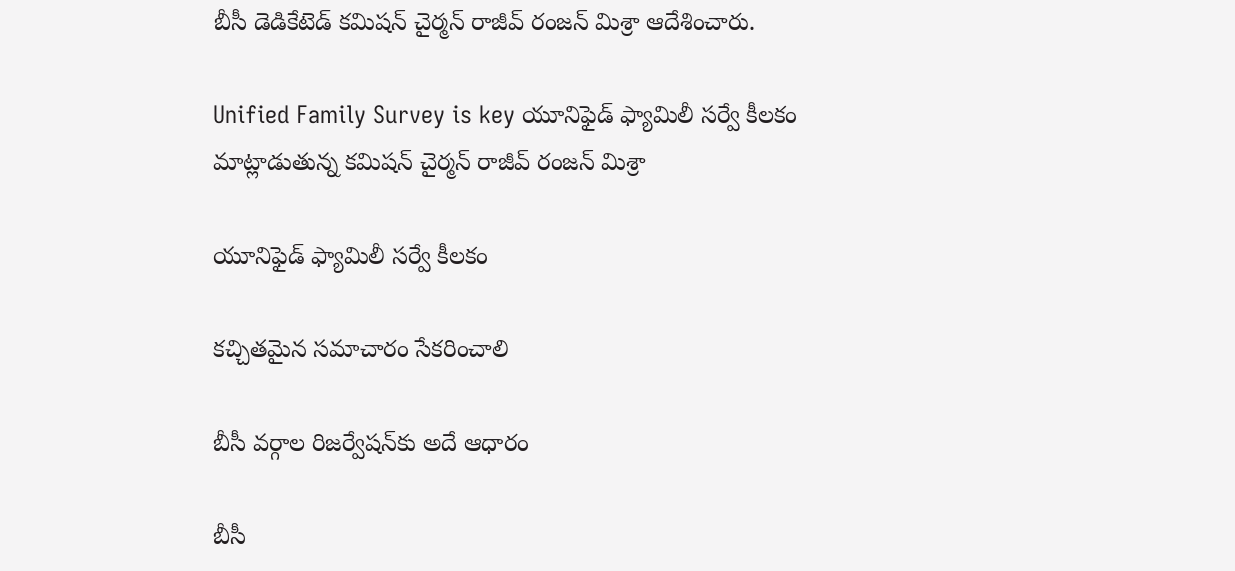బీసీ డెడికేటెడ్‌ కమిషన్‌ చైర్మన్‌ రాజీవ్‌ రంజన్‌ మిశ్రా ఆదేశించారు.

Unified Family Survey is key యూనిఫైడ్‌ ఫ్యామిలీ సర్వే కీలకం
మాట్లాడుతున్న కమిషన్‌ చైర్మన్‌ రాజీవ్‌ రంజన్‌ మిశ్రా

యూనిఫైడ్‌ ఫ్యామిలీ సర్వే కీలకం

కచ్చితమైన సమాచారం సేకరించాలి

బీసీ వర్గాల రిజర్వేషన్‌కు అదే ఆధారం

బీసీ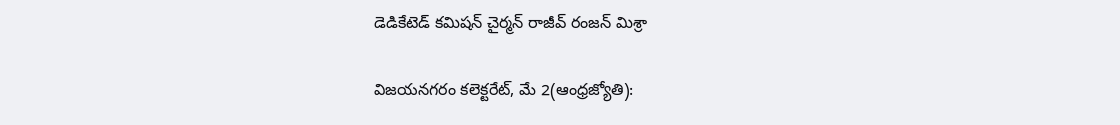డెడికేటెడ్‌ కమిషన్‌ చైర్మన్‌ రాజీవ్‌ రంజన్‌ మిశ్రా

విజయనగరం కలెక్టరేట్‌, మే 2(ఆంధ్రజ్యోతి):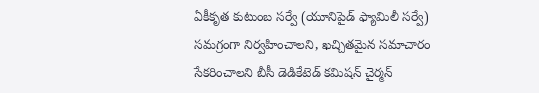ఏకీకృత కుటుంబ సర్వే (యూనిపైడ్‌ ఫ్యామిలీ సర్వే) సమగ్రంగా నిర్వహించాలని, ఖచ్చితమైన సమాచారం సేకరించాలని బీసీ డెడికేటెడ్‌ కమిషన్‌ చైర్మన్‌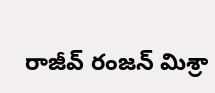రాజీవ్‌ రంజన్‌ మిశ్రా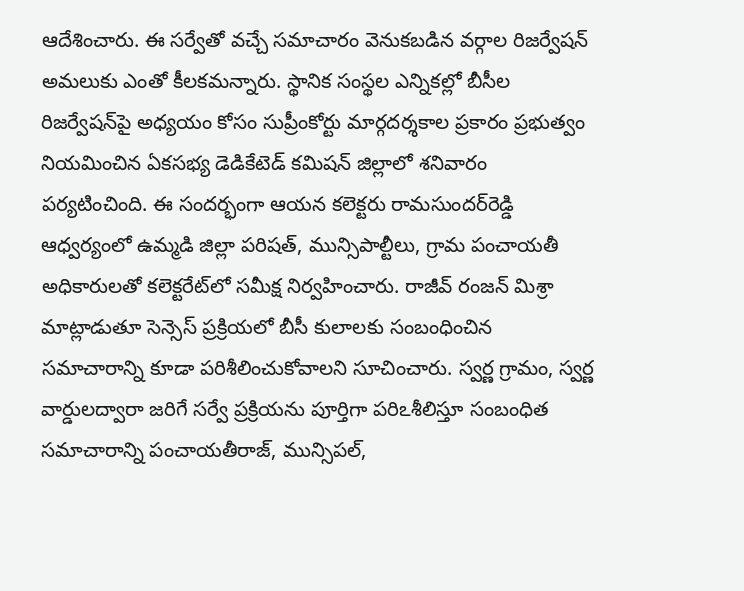ఆదేశించారు. ఈ సర్వేతో వచ్చే సమాచారం వెనుకబడిన వర్గాల రిజర్వేషన్‌ అమలుకు ఎంతో కీలకమన్నారు. స్థానిక సంస్థల ఎన్నికల్లో బీసీల రిజర్వేషన్‌పై అధ్యయం కోసం సుప్రీంకోర్టు మార్గదర్శకాల ప్రకారం ప్రభుత్వం నియమించిన ఏకసభ్య డెడికేటెడ్‌ కమిషన్‌ జిల్లాలో శనివారం పర్యటించింది. ఈ సందర్భంగా ఆయన కలెక్టరు రామసుందర్‌రెడ్డి ఆధ్వర్యంలో ఉమ్మడి జిల్లా పరిషత్‌, మున్సిపాల్టీలు, గ్రామ పంచాయతీ అధికారులతో కలెక్టరేట్‌లో సమీక్ష నిర్వహించారు. రాజీవ్‌ రంజన్‌ మిశ్రా మాట్లాడుతూ సెన్సెస్‌ ప్రక్రియలో బీసీ కులాలకు సంబంధించిన సమాచారాన్ని కూడా పరిశీలించుకోవాలని సూచించారు. స్వర్ణ గ్రామం, స్వర్ణ వార్డులద్వారా జరిగే సర్వే ప్రక్రియను పూర్తిగా పరిఽశీలిస్తూ సంబంధిత సమాచారాన్ని పంచాయతీరాజ్‌, మున్సిపల్‌,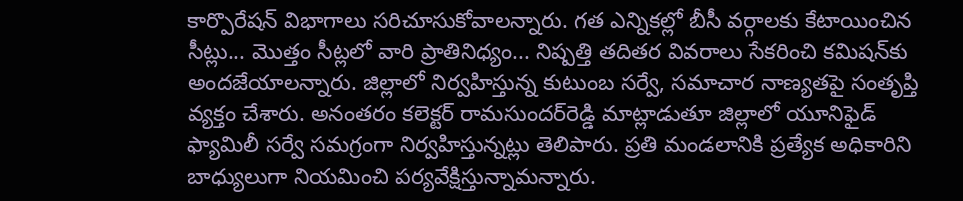కార్పొరేషన్‌ విభాగాలు సరిచూసుకోవాలన్నారు. గత ఎన్నికల్లో బీసీ వర్గాలకు కేటాయించిన సీట్లు... మొత్తం సీట్లలో వారి ప్రాతినిధ్యం... నిష్పత్తి తదితర వివరాలు సేకరించి కమిషన్‌కు అందజేయాలన్నారు. జిల్లాలో నిర్వహిస్తున్న కుటుంబ సర్వే, సమాచార నాణ్యతపై సంతృప్తి వ్యక్తం చేశారు. అనంతరం కలెక్టర్‌ రామసుందర్‌రెడ్డి మాట్లాడుతూ జిల్లాలో యూనిఫైడ్‌ ఫ్యామిలీ సర్వే సమగ్రంగా నిర్వహిస్తున్నట్లు తెలిపారు. ప్రతి మండలానికి ప్రత్యేక అధికారిని బాధ్యులుగా నియమించి పర్యవేక్షిస్తున్నామన్నారు.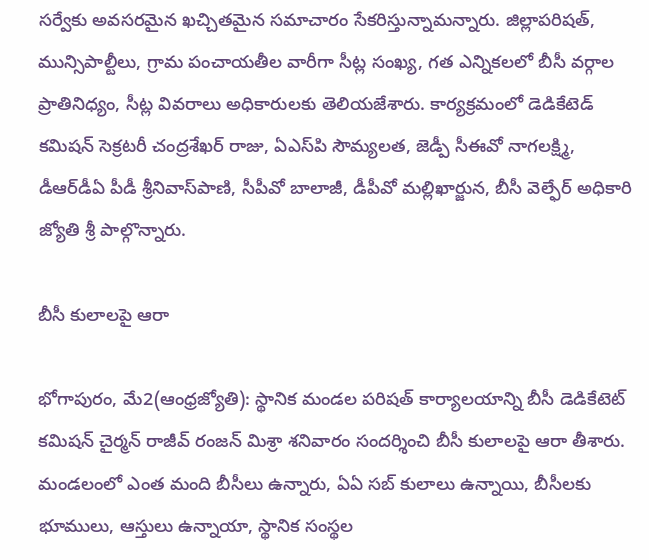సర్వేకు అవసరమైన ఖచ్చితమైన సమాచారం సేకరిస్తున్నామన్నారు. జిల్లాపరిషత్‌, మున్సిపాల్టీలు, గ్రామ పంచాయతీల వారీగా సీట్ల సంఖ్య, గత ఎన్నికలలో బీసీ వర్గాల ప్రాతినిధ్యం, సీట్ల వివరాలు అధికారులకు తెలియజేశారు. కార్యక్రమంలో డెడికేటెడ్‌ కమిషన్‌ సెక్రటరీ చంద్రశేఖర్‌ రాజు, ఏఎస్‌పి సౌమ్యలత, జెడ్పీ సీఈవో నాగలక్ష్మి, డీఆర్‌డీఏ పీడీ శ్రీనివాస్‌పాణి, సీపీవో బాలాజీ, డీపీవో మల్లిఖార్జున, బీసీ వెల్ఫేర్‌ అధికారి జ్యోతి శ్రీ పాల్గొన్నారు.

బీసీ కులాలపై ఆరా

భోగాపురం, మే2(ఆంధ్రజ్యోతి): స్థానిక మండల పరిషత్‌ కార్యాలయాన్ని బీసీ డెడికేటెట్‌ కమిషన్‌ చైర్మన్‌ రాజీవ్‌ రంజన్‌ మిశ్రా శనివారం సందర్శించి బీసీ కులాలపై ఆరా తీశారు. మండలంలో ఎంత మంది బీసీలు ఉన్నారు, ఏఏ సబ్‌ కులాలు ఉన్నాయి, బీసీలకు భూములు, ఆస్తులు ఉన్నాయా, స్థానిక సంస్థల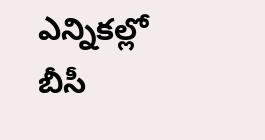ఎన్నికల్లో బీసీ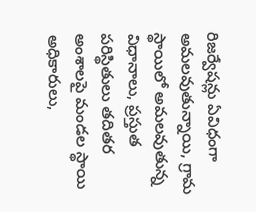రిజర్వేషన్లు ఏవిధంగా అమలవుతున్నాయి, గ్రామ స్థాయిలో అమలవుతున్న విధానాలు, ప్రస్తుత పరిస్థితులు తదితర అంశాలపై మండల స్థాయి అధికారులు,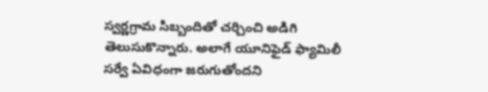స్వర్ణగ్రామ సిబ్బందితో చర్చించి అడిగి తెలుసుకొన్నారు. అలాగే యూనిఫైడ్‌ ఫ్యామిలీ సర్వే ఏవిధంగా జరుగుతోందని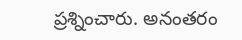ప్రశ్నించారు. అనంతరం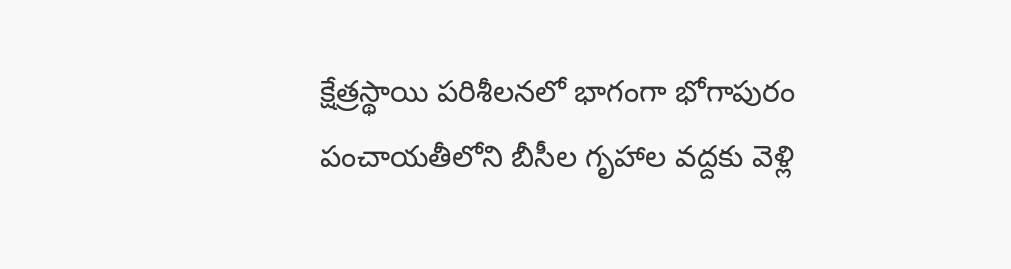క్షేత్రస్థాయి పరిశీలనలో భాగంగా భోగాపురం పంచాయతీలోని బీసీల గృహాల వద్దకు వెళ్లి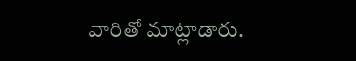వారితో మాట్లాడారు.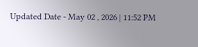Updated Date - May 02 , 2026 | 11:52 PM